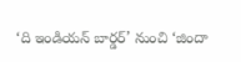‘ది ఇండియన్ బార్డర్’ నుంచి ‘జిందా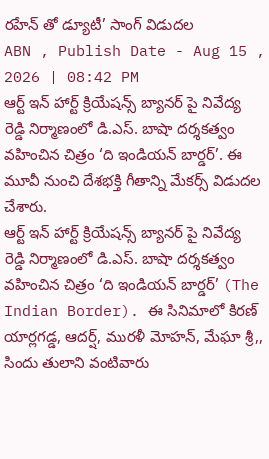రహేన్ తో డ్యూటీ’ సాంగ్ విడుదల
ABN , Publish Date - Aug 15 , 2026 | 08:42 PM
ఆర్ట్ ఇన్ హార్ట్ క్రియేషన్స్ బ్యానర్ పై నివేద్య రెడ్డి నిర్మాణంలో డి.ఎస్. బాషా దర్శకత్వం వహించిన చిత్రం ‘ది ఇండియన్ బార్డర్’. ఈ మూవీ నుంచి దేశభక్తి గీతాన్ని మేకర్స్ విడుదల చేశారు.
ఆర్ట్ ఇన్ హార్ట్ క్రియేషన్స్ బ్యానర్ పై నివేద్య రెడ్డి నిర్మాణంలో డి.ఎస్. బాషా దర్శకత్వం వహించిన చిత్రం ‘ది ఇండియన్ బార్డర్’ (The Indian Border). ఈ సినిమాలో కిరణ్ యార్లగడ్డ, ఆదర్ష్, మురళీ మోహన్, మేఘా శ్రీ,, సిందు తులాని వంటివారు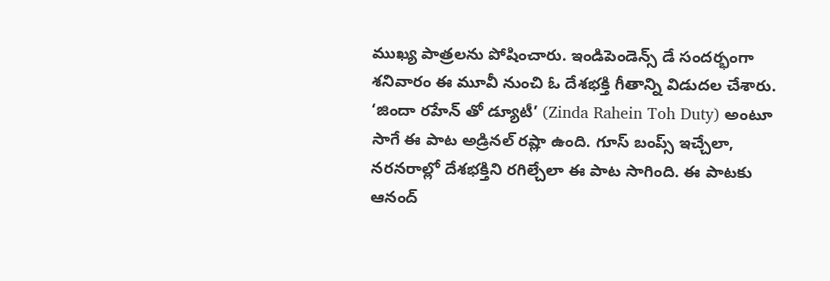ముఖ్య పాత్రలను పోషించారు. ఇండిపెండెన్స్ డే సందర్భంగా శనివారం ఈ మూవీ నుంచి ఓ దేశభక్తి గీతాన్ని విడుదల చేశారు. ‘జిందా రహేన్ తో డ్యూటీ’ (Zinda Rahein Toh Duty) అంటూ సాగే ఈ పాట అడ్రినల్ రష్లా ఉంది. గూస్ బంప్స్ ఇచ్చేలా, నరనరాల్లో దేశభక్తిని రగిల్చేలా ఈ పాట సాగింది. ఈ పాటకు ఆనంద్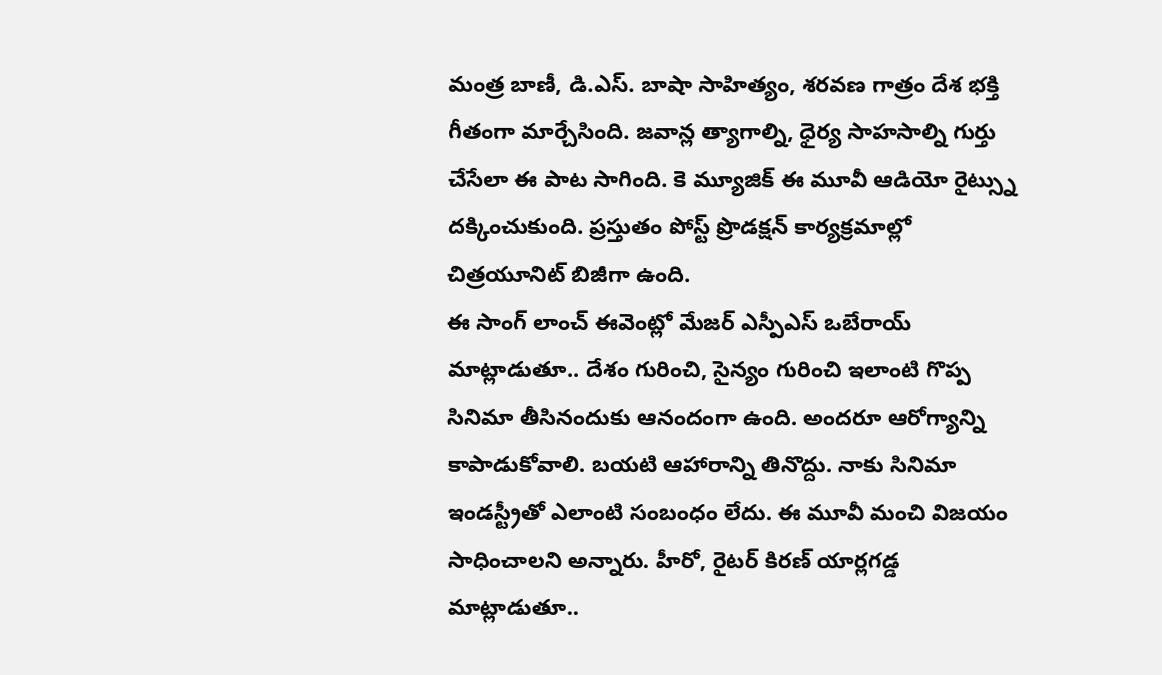మంత్ర బాణీ, డి.ఎస్. బాషా సాహిత్యం, శరవణ గాత్రం దేశ భక్తి గీతంగా మార్చేసింది. జవాన్ల త్యాగాల్ని, ధైర్య సాహసాల్ని గుర్తు చేసేలా ఈ పాట సాగింది. కె మ్యూజిక్ ఈ మూవీ ఆడియో రైట్స్ను దక్కించుకుంది. ప్రస్తుతం పోస్ట్ ప్రొడక్షన్ కార్యక్రమాల్లో చిత్రయూనిట్ బిజీగా ఉంది.
ఈ సాంగ్ లాంచ్ ఈవెంట్లో మేజర్ ఎస్పీఎస్ ఒబేరాయ్ మాట్లాడుతూ.. దేశం గురించి, సైన్యం గురించి ఇలాంటి గొప్ప సినిమా తీసినందుకు ఆనందంగా ఉంది. అందరూ ఆరోగ్యాన్ని కాపాడుకోవాలి. బయటి ఆహారాన్ని తినొద్దు. నాకు సినిమా ఇండస్ట్రీతో ఎలాంటి సంబంధం లేదు. ఈ మూవీ మంచి విజయం సాధించాలని అన్నారు. హీరో, రైటర్ కిరణ్ యార్లగడ్డ మాట్లాడుతూ..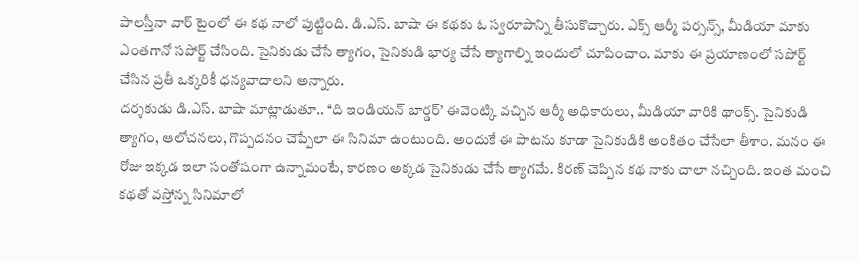పాలస్తీనా వార్ టైంలో ఈ కథ నాలో పుట్టింది. డి.ఎస్. బాషా ఈ కథకు ఓ స్వరూపాన్ని తీసుకొచ్చారు. ఎక్స్ ఆర్మీ పర్సన్స్, మీడియా మాకు ఎంతగానో సపోర్ట్ చేసింది. సైనికుడు చేసే త్యాగం, సైనికుడి భార్య చేసే త్యాగాల్ని ఇందులో చూపించాం. మాకు ఈ ప్రయాణంలో సపోర్ట్ చేసిన ప్రతీ ఒక్కరికీ ధన్యవాదాలని అన్నారు.
దర్శకుడు డి.ఎస్. బాషా మాట్లాడుతూ.. ‘‘ది ఇండియన్ బార్డర్’ ఈవెంట్కి వచ్చిన ఆర్మీ అధికారులు, మీడియా వారికి థాంక్స్. సైనికుడి త్యాగం, ఆలోచనలు, గొప్పదనం చెప్పేలా ఈ సినిమా ఉంటుంది. అందుకే ఈ పాటను కూడా సైనికుడికి అంకితం చేసేలా తీశాం. మనం ఈ రోజు ఇక్కడ ఇలా సంతోషంగా ఉన్నామంటే, కారణం అక్కడ సైనికుడు చేసే త్యాగమే. కిరణ్ చెప్పిన కథ నాకు చాలా నచ్చింది. ఇంత మంచి కథతో వస్తోన్న సినిమాలో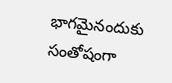భాగమైనందుకు సంతోషంగా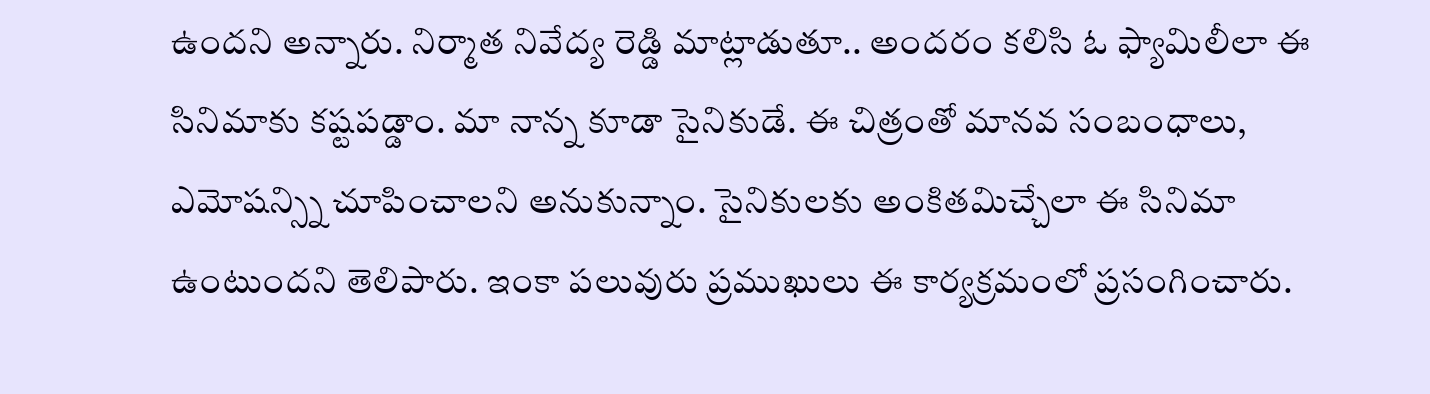ఉందని అన్నారు. నిర్మాత నివేద్య రెడ్డి మాట్లాడుతూ.. అందరం కలిసి ఓ ఫ్యామిలీలా ఈ సినిమాకు కష్టపడ్డాం. మా నాన్న కూడా సైనికుడే. ఈ చిత్రంతో మానవ సంబంధాలు, ఎమోషన్స్ని చూపించాలని అనుకున్నాం. సైనికులకు అంకితమిచ్చేలా ఈ సినిమా ఉంటుందని తెలిపారు. ఇంకా పలువురు ప్రముఖులు ఈ కార్యక్రమంలో ప్రసంగించారు.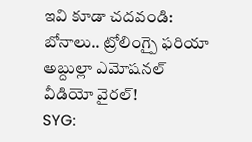ఇవి కూడా చదవండి:
బోనాలు.. ట్రోలింగ్పై ఫరియా అబ్దుల్లా ఎమోషనల్ వీడియో వైరల్!
SYG: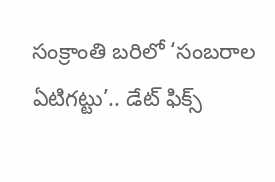సంక్రాంతి బరిలో ‘సంబరాల ఏటిగట్టు’.. డేట్ ఫిక్స్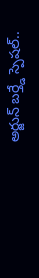అర్జున్ బర్త్డే స్పెషల్..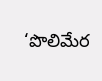‘పొలిమేర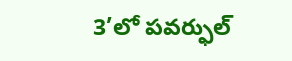3’లో పవర్ఫుల్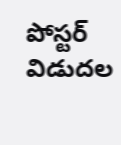పోస్టర్ విడుదల